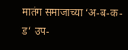मातंग समाजाच्या ‘अ-ब-क-ड’ उप-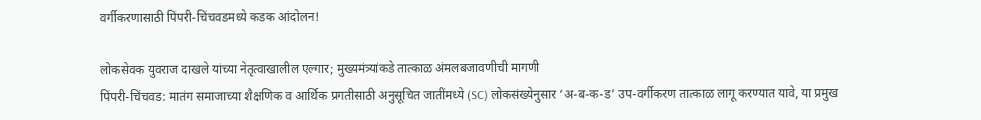वर्गीकरणासाठी पिंपरी-चिंचवडमध्ये कडक आंदोलन!

लोकसेवक युवराज दाखले यांच्या नेतृत्वाखालील एल्गार; मुख्यमंत्र्यांकडे तात्काळ अंमलबजावणीची मागणी
पिंपरी-चिंचवड: मातंग समाजाच्या शैक्षणिक व आर्थिक प्रगतीसाठी अनुसूचित जातींमध्ये (SC) लोकसंख्येनुसार ‘अ-ब-क-ड’ उप-वर्गीकरण तात्काळ लागू करण्यात यावे, या प्रमुख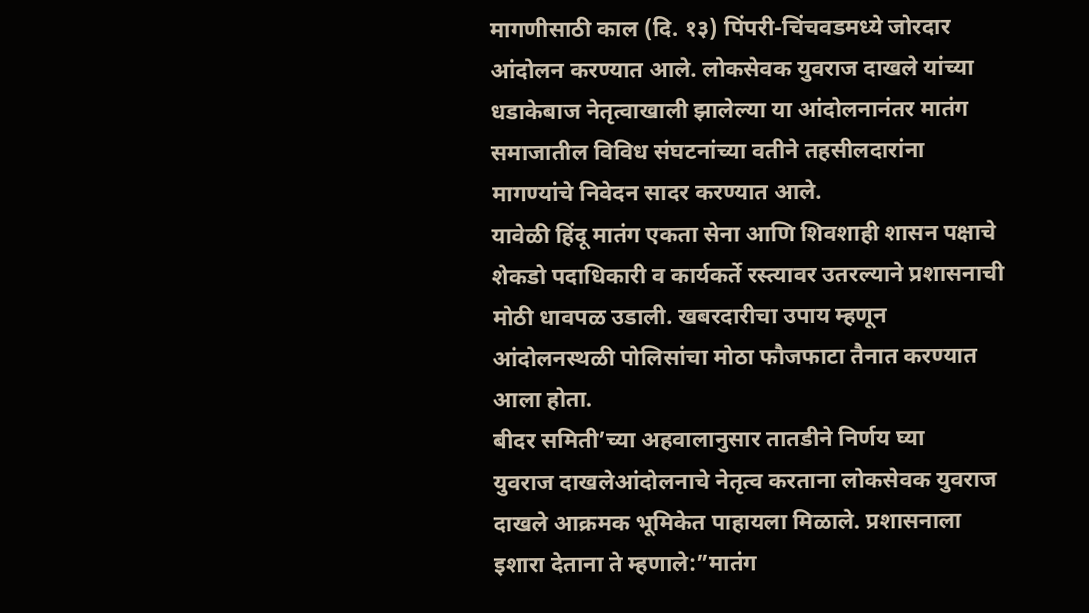मागणीसाठी काल (दि. १३) पिंपरी-चिंचवडमध्ये जोरदार आंदोलन करण्यात आले. लोकसेवक युवराज दाखले यांच्या धडाकेबाज नेतृत्वाखाली झालेल्या या आंदोलनानंतर मातंग समाजातील विविध संघटनांच्या वतीने तहसीलदारांना मागण्यांचे निवेदन सादर करण्यात आले.
यावेळी हिंदू मातंग एकता सेना आणि शिवशाही शासन पक्षाचे शेकडो पदाधिकारी व कार्यकर्ते रस्त्यावर उतरल्याने प्रशासनाची मोठी धावपळ उडाली. खबरदारीचा उपाय म्हणून आंदोलनस्थळी पोलिसांचा मोठा फौजफाटा तैनात करण्यात आला होता.
बीदर समिती’च्या अहवालानुसार तातडीने निर्णय घ्या
युवराज दाखलेआंदोलनाचे नेतृत्व करताना लोकसेवक युवराज दाखले आक्रमक भूमिकेत पाहायला मिळाले. प्रशासनाला इशारा देताना ते म्हणाले:”मातंग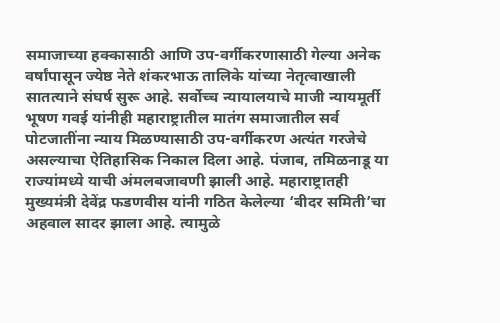समाजाच्या हक्कासाठी आणि उप-वर्गीकरणासाठी गेल्या अनेक वर्षांपासून ज्येष्ठ नेते शंकरभाऊ तालिके यांच्या नेतृत्वाखाली सातत्याने संघर्ष सुरू आहे. सर्वोच्च न्यायालयाचे माजी न्यायमूर्ती भूषण गवई यांनीही महाराष्ट्रातील मातंग समाजातील सर्व पोटजातींना न्याय मिळण्यासाठी उप-वर्गीकरण अत्यंत गरजेचे असल्याचा ऐतिहासिक निकाल दिला आहे. पंजाब, तमिळनाडू या राज्यांमध्ये याची अंमलबजावणी झाली आहे. महाराष्ट्रातही मुख्यमंत्री देवेंद्र फडणवीस यांनी गठित केलेल्या ‘बीदर समिती’चा अहवाल सादर झाला आहे. त्यामुळे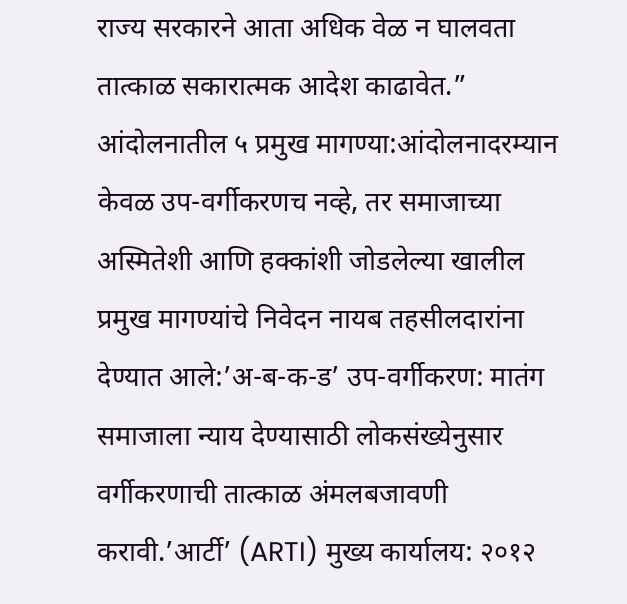राज्य सरकारने आता अधिक वेळ न घालवता तात्काळ सकारात्मक आदेश काढावेत.”
आंदोलनातील ५ प्रमुख मागण्या:आंदोलनादरम्यान केवळ उप-वर्गीकरणच नव्हे, तर समाजाच्या अस्मितेशी आणि हक्कांशी जोडलेल्या खालील प्रमुख मागण्यांचे निवेदन नायब तहसीलदारांना देण्यात आले:’अ-ब-क-ड’ उप-वर्गीकरण: मातंग समाजाला न्याय देण्यासाठी लोकसंख्येनुसार वर्गीकरणाची तात्काळ अंमलबजावणी करावी.’आर्टी’ (ARTI) मुख्य कार्यालय: २०१२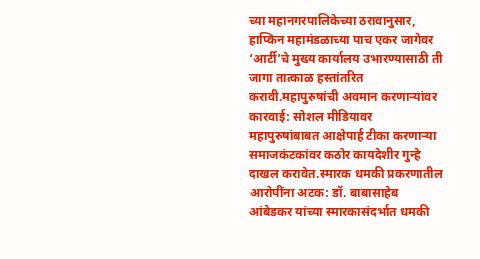च्या महानगरपालिकेच्या ठरावानुसार, हाप्किन महामंडळाच्या पाच एकर जागेवर ‘आर्टी’चे मुख्य कार्यालय उभारण्यासाठी ती जागा तात्काळ हस्तांतरित करावी.महापुरुषांची अवमान करणाऱ्यांवर कारवाई: सोशल मीडियावर महापुरुषांबाबत आक्षेपार्ह टीका करणाऱ्या समाजकंटकांवर कठोर कायदेशीर गुन्हे दाखल करावेत.स्मारक धमकी प्रकरणातील आरोपींना अटक: डॉ. बाबासाहेब आंबेडकर यांच्या स्मारकासंदर्भात धमकी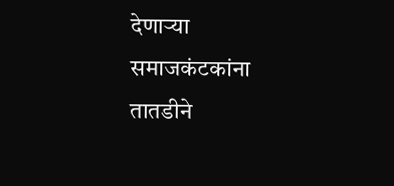देणाऱ्या समाजकंटकांना तातडीने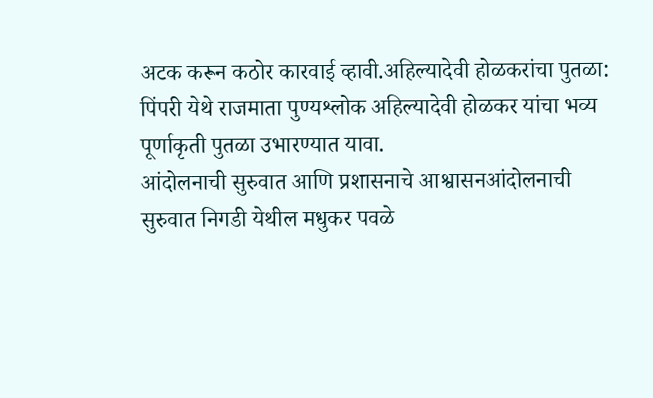अटक करून कठोर कारवाई व्हावी.अहिल्यादेवी होळकरांचा पुतळा: पिंपरी येथे राजमाता पुण्यश्लोक अहिल्यादेवी होळकर यांचा भव्य पूर्णाकृती पुतळा उभारण्यात यावा.
आंदोलनाची सुरुवात आणि प्रशासनाचे आश्वासनआंदोलनाची सुरुवात निगडी येथील मधुकर पवळे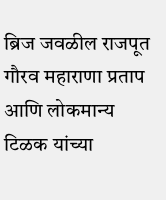ब्रिज जवळील राजपूत गौरव महाराणा प्रताप आणि लोकमान्य टिळक यांच्या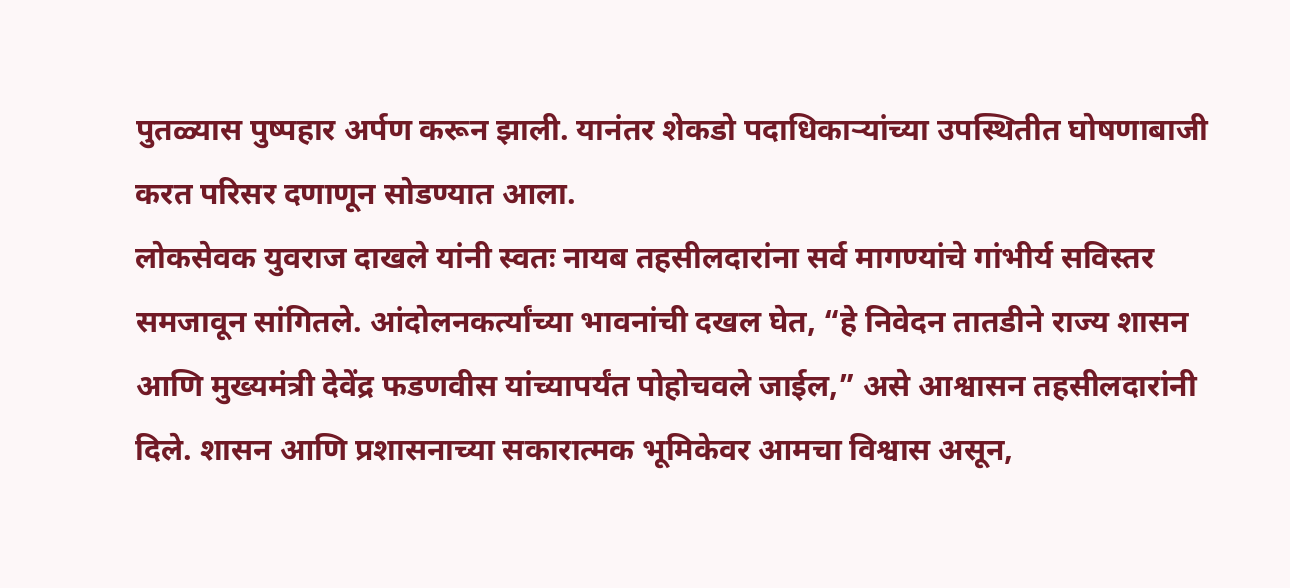पुतळ्यास पुष्पहार अर्पण करून झाली. यानंतर शेकडो पदाधिकाऱ्यांच्या उपस्थितीत घोषणाबाजी करत परिसर दणाणून सोडण्यात आला.
लोकसेवक युवराज दाखले यांनी स्वतः नायब तहसीलदारांना सर्व मागण्यांचे गांभीर्य सविस्तर समजावून सांगितले. आंदोलनकर्त्यांच्या भावनांची दखल घेत, “हे निवेदन तातडीने राज्य शासन आणि मुख्यमंत्री देवेंद्र फडणवीस यांच्यापर्यंत पोहोचवले जाईल,” असे आश्वासन तहसीलदारांनी दिले. शासन आणि प्रशासनाच्या सकारात्मक भूमिकेवर आमचा विश्वास असून,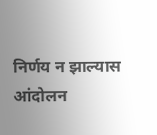निर्णय न झाल्यास आंदोलन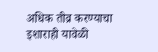अधिक तीव्र करण्याचा इशाराही यावेळी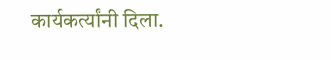कार्यकर्त्यांनी दिला.